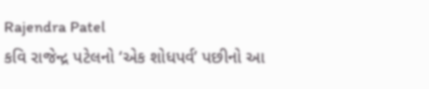Rajendra Patel
કવિ રાજેન્દ્ર પટેલનો ‘એક શોધપર્વ’ પછીનો આ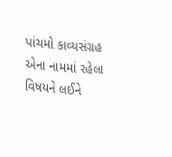પાંચમો કાવ્યસંગ્રહ એના નામમાં રહેલા વિષયને લઈને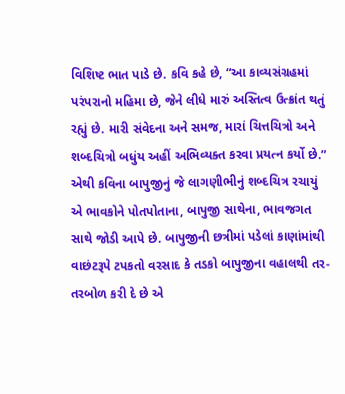વિશિષ્ટ ભાત પાડે છે. કવિ કહે છે, “આ કાવ્યસંગ્રહમાં પરંપરાનો મહિમા છે, જેને લીધે મારું અસ્તિત્વ ઉત્ક્રાંત થતું રહ્યું છે. મારી સંવેદના અને સમજ, મારાં ચિત્તચિત્રો અને શબ્દચિત્રો બધુંય અહીં અભિવ્યક્ત કરવા પ્રયત્ન કર્યો છે.” એથી કવિના બાપુજીનું જે લાગણીભીનું શબ્દચિત્ર રચાયું એ ભાવકોને પોતપોતાના, બાપુજી સાથેના, ભાવજગત સાથે જોડી આપે છે. બાપુજીની છત્રીમાં પડેલાં કાણાંમાંથી વાછંટરૂપે ટપકતો વરસાદ કે તડકો બાપુજીના વહાલથી તર-તરબોળ કરી દે છે એ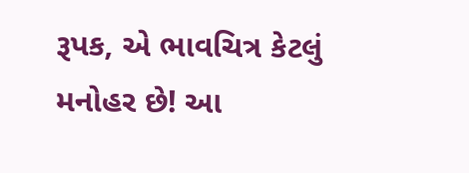રૂપક, એ ભાવચિત્ર કેટલું મનોહર છે! આ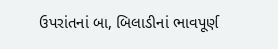ઉપરાંતનાં બા, બિલાડીનાં ભાવપૂર્ણ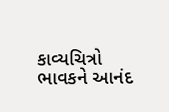કાવ્યચિત્રો ભાવકને આનંદ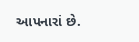આપનારાં છે.